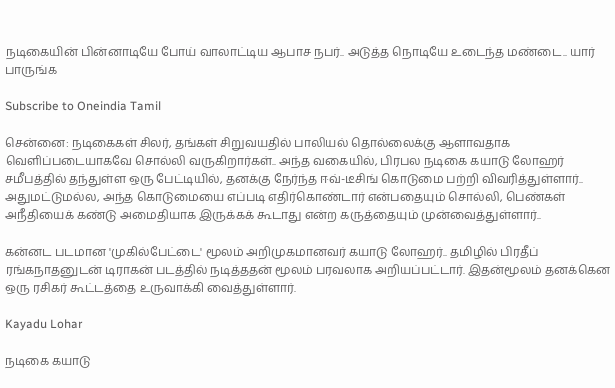நடிகையின் பின்னாடியே போய் வாலாட்டிய ஆபாச நபர்.. அடுத்த நொடியே உடைந்த மண்டை.. யார் பாருங்க

Subscribe to Oneindia Tamil

சென்னை: நடிகைகள் சிலர், தங்கள் சிறுவயதில் பாலியல் தொல்லைக்கு ஆளாவதாக வெளிப்படையாகவே சொல்லி வருகிறார்கள்.. அந்த வகையில், பிரபல நடிகை கயாடு லோஹர் சமீபத்தில் தந்துள்ள ஒரு பேட்டியில், தனக்கு நேர்ந்த ஈவ்-டீசிங் கொடுமை பற்றி விவரித்துள்ளார்.. அதுமட்டுமல்ல, அந்த கொடுமையை எப்படி எதிர்கொண்டார் என்பதையும் சொல்லி, பெண்கள் அநீதியைக் கண்டு அமைதியாக இருக்கக் கூடாது என்ற கருத்தையும் முன்வைத்துள்ளார்..

கன்னட படமான 'முகில்பேட்டை' மூலம் அறிமுகமானவர் கயாடு லோஹர்.. தமிழில் பிரதீப் ரங்கநாதனுடன் டிராகன் படத்தில் நடித்ததன் மூலம் பரவலாக அறியப்பட்டார். இதன்மூலம் தனக்கென ஒரு ரசிகர் கூட்டத்தை உருவாக்கி வைத்துள்ளார்.

Kayadu Lohar

நடிகை கயாடு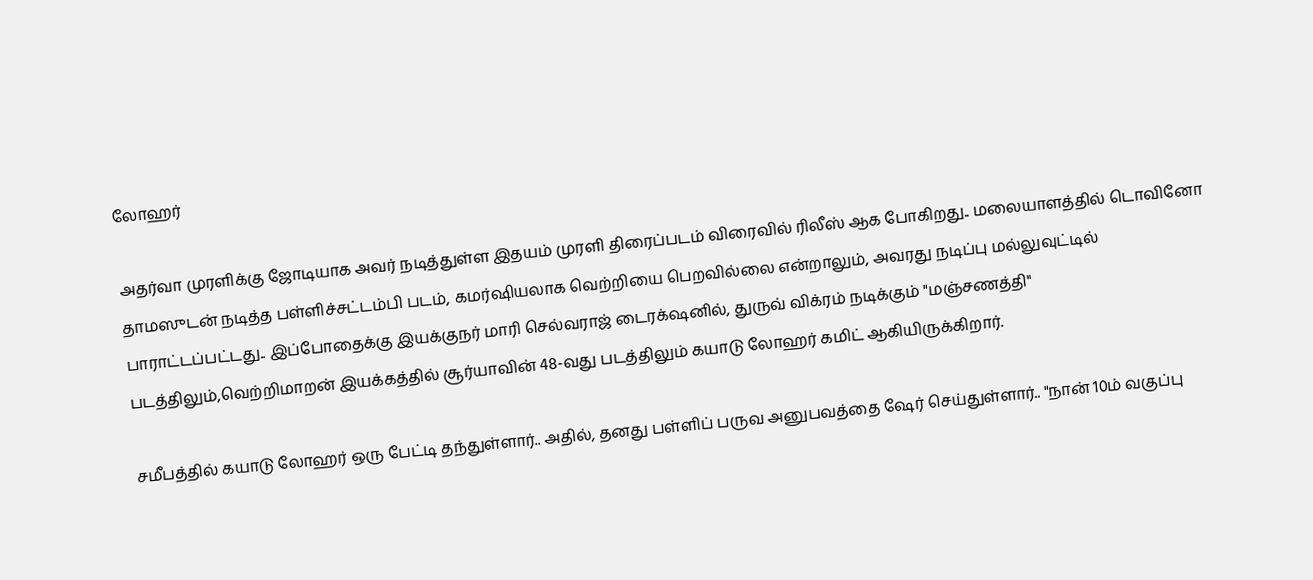லோஹர்

அதர்வா முரளிக்கு ஜோடியாக அவர் நடித்துள்ள இதயம் முரளி திரைப்படம் விரைவில் ரிலீஸ் ஆக போகிறது.. மலையாளத்தில் டொவினோ தாமஸுடன் நடித்த பள்ளிச்சட்டம்பி படம், கமர்ஷியலாக வெற்றியை பெறவில்லை என்றாலும், அவரது நடிப்பு மல்லுவுட்டில் பாராட்டப்பட்டது.. இப்போதைக்கு இயக்குநர் மாரி செல்வராஜ் டைரக்‌ஷனில், துருவ் விக்ரம் நடிக்கும் "மஞ்சணத்தி" படத்திலும்,வெற்றிமாறன் இயக்கத்தில் சூர்யாவின் 48-வது படத்திலும் கயாடு லோஹர் கமிட் ஆகியிருக்கிறார்.

சமீபத்தில் கயாடு லோஹர் ஒரு பேட்டி தந்துள்ளார்.. அதில், தனது பள்ளிப் பருவ அனுபவத்தை ஷேர் செய்துள்ளார்.. "நான் 10ம் வகுப்பு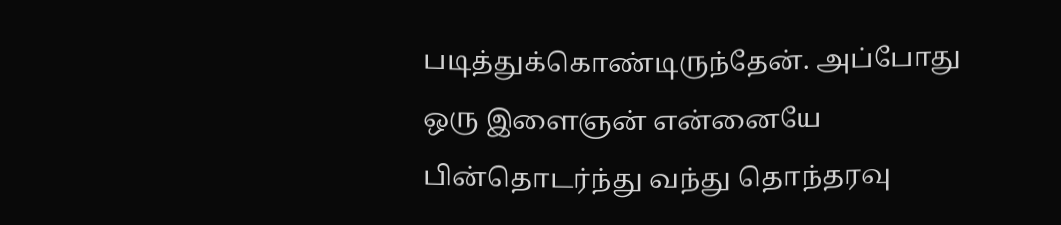படித்துக்கொண்டிருந்தேன். அப்போது ஒரு இளைஞன் என்னையே பின்தொடர்ந்து வந்து தொந்தரவு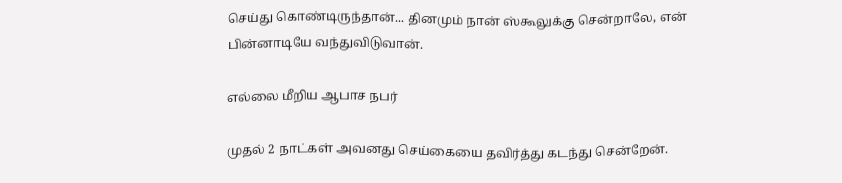செய்து கொண்டிருந்தான்... தினமும் நான் ஸ்கூலுக்கு சென்றாலே, என் பின்னாடியே வந்துவிடுவான்.

எல்லை மீறிய ஆபாச நபர்

முதல் 2 நாட்கள் அவனது செய்கையை தவிர்த்து கடந்து சென்றேன்.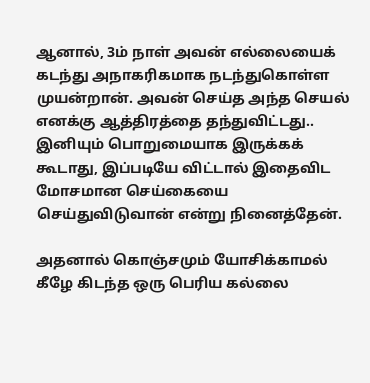ஆனால், 3ம் நாள் அவன் எல்லையைக் கடந்து அநாகரிகமாக நடந்துகொள்ள முயன்றான். அவன் செய்த அந்த செயல் எனக்கு ஆத்திரத்தை தந்துவிட்டது.. இனியும் பொறுமையாக இருக்கக் கூடாது, இப்படியே விட்டால் இதைவிட மோசமான செய்கையை செய்துவிடுவான் என்று நினைத்தேன்.

அதனால் கொஞ்சமும் யோசிக்காமல் கீழே கிடந்த ஒரு பெரிய கல்லை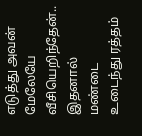எடுத்து அவன் மேலேயே வீசியெறிந்தேன்.. இதனால் மண்டை உடைந்து ரத்தம்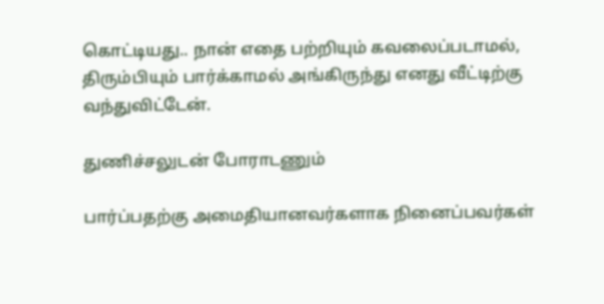கொட்டியது.. நான் எதை பற்றியும் கவலைப்படாமல், திரும்பியும் பார்க்காமல் அங்கிருந்து எனது வீட்டிற்கு வந்துவிட்டேன்.

துணிச்சலுடன் போராடணும்

பார்ப்பதற்கு அமைதியானவர்களாக நினைப்பவர்கள்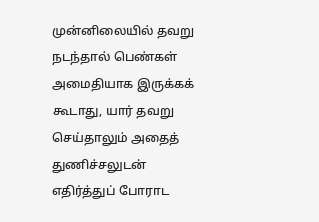முன்னிலையில் தவறு நடந்தால் பெண்கள் அமைதியாக இருக்கக் கூடாது, யார் தவறு செய்தாலும் அதைத் துணிச்சலுடன் எதிர்த்துப் போராட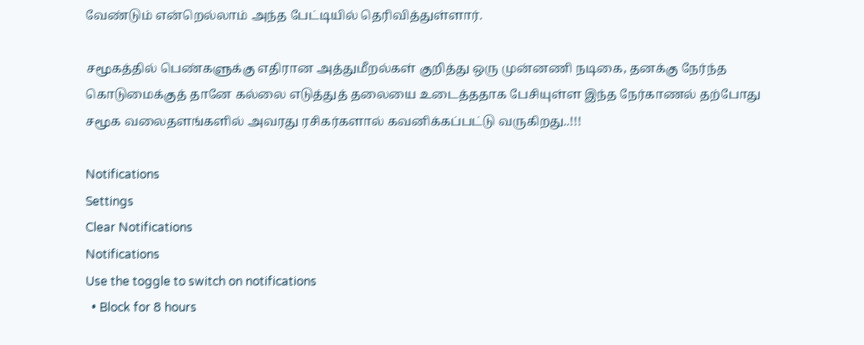வேண்டும் என்றெல்லாம் அந்த பேட்டியில் தெரிவித்துள்ளார்.

சமூகத்தில் பெண்களுக்கு எதிரான அத்துமீறல்கள் குறித்து ஒரு முன்னணி நடிகை, தனக்கு நேர்ந்த கொடுமைக்குத் தானே கல்லை எடுத்துத் தலையை உடைத்ததாக பேசியுள்ள இந்த நேர்காணல் தற்போது சமூக வலைதளங்களில் அவரது ரசிகர்களால் கவனிக்கப்பட்டு வருகிறது..!!!

Notifications
Settings
Clear Notifications
Notifications
Use the toggle to switch on notifications
  • Block for 8 hours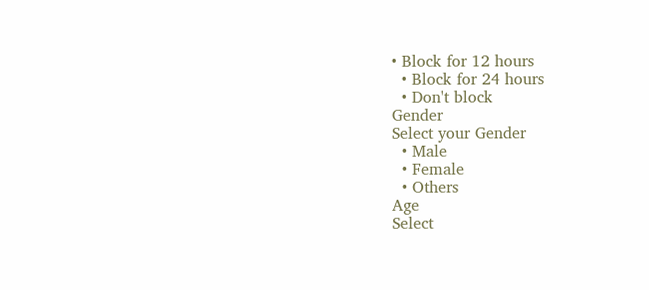• Block for 12 hours
  • Block for 24 hours
  • Don't block
Gender
Select your Gender
  • Male
  • Female
  • Others
Age
Select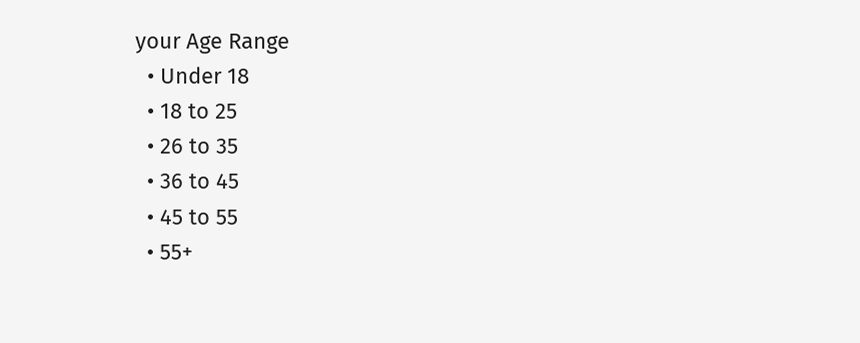your Age Range
  • Under 18
  • 18 to 25
  • 26 to 35
  • 36 to 45
  • 45 to 55
  • 55+